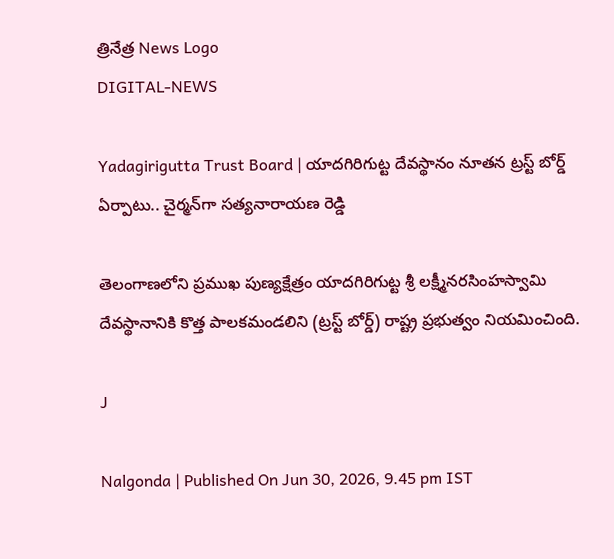త్రినేత్ర News Logo
DIGITAL-NEWS

Yadagirigutta Trust Board | యాదగిరిగుట్ట దేవస్థానం నూతన ట్రస్ట్ బోర్డ్ ఏర్పాటు.. చైర్మన్‌గా సత్యనారాయణ రెడ్డి

తెలంగాణలోని ప్రముఖ పుణ్యక్షేత్రం యాదగిరిగుట్ట శ్రీ లక్ష్మీనరసింహస్వామి దేవస్థానానికి కొత్త పాలకమండలిని (ట్రస్ట్ బోర్డ్) రాష్ట్ర ప్రభుత్వం నియమించింది.

J

Nalgonda | Published On Jun 30, 2026, 9.45 pm IST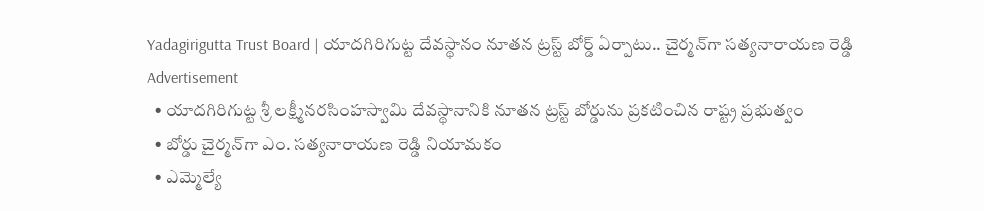Yadagirigutta Trust Board | యాదగిరిగుట్ట దేవస్థానం నూతన ట్రస్ట్ బోర్డ్ ఏర్పాటు.. చైర్మన్‌గా సత్యనారాయణ రెడ్డి
Advertisement
  • యాదగిరిగుట్ట శ్రీ లక్ష్మీనరసింహస్వామి దేవస్థానానికి నూతన ట్రస్ట్ బోర్డును ప్రకటించిన రాష్ట్ర ప్రభుత్వం
  • బోర్డు చైర్మన్‌గా ఎం. సత్యనారాయణ రెడ్డి నియామకం
  • ఎమ్మెల్యే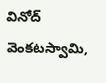వినోద్ వెంకటస్వామి,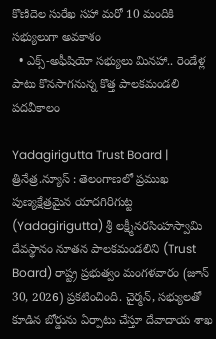కొణిదెల సురేఖ సహా మరో 10 మందికి సభ్యులుగా అవకాశం
  • ఎక్స్-అఫీషియో సభ్యులు మినహా.. రెండేళ్ల పాటు కొనసాగనున్న కొత్త పాలకమండలి పదవీకాలం

Yadagirigutta Trust Board | త్రినేత్ర.న్యూస్ : తెలంగాణలో ప్రముఖ పుణ్యక్షేత్రమైన యాదగిరిగుట్ట (Yadagirigutta) శ్రీ లక్ష్మీనరసింహస్వామి దేవస్థానం నూతన పాలకమండలిని (Trust Board) రాష్ట్ర ప్రభుత్వం మంగళవారం (జూన్ 30, 2026) ప్రకటించింది. చైర్మన్‌, సభ్యులతో కూడిన బోర్డును ఏర్పాటు చేస్తూ దేవాదాయ శాఖ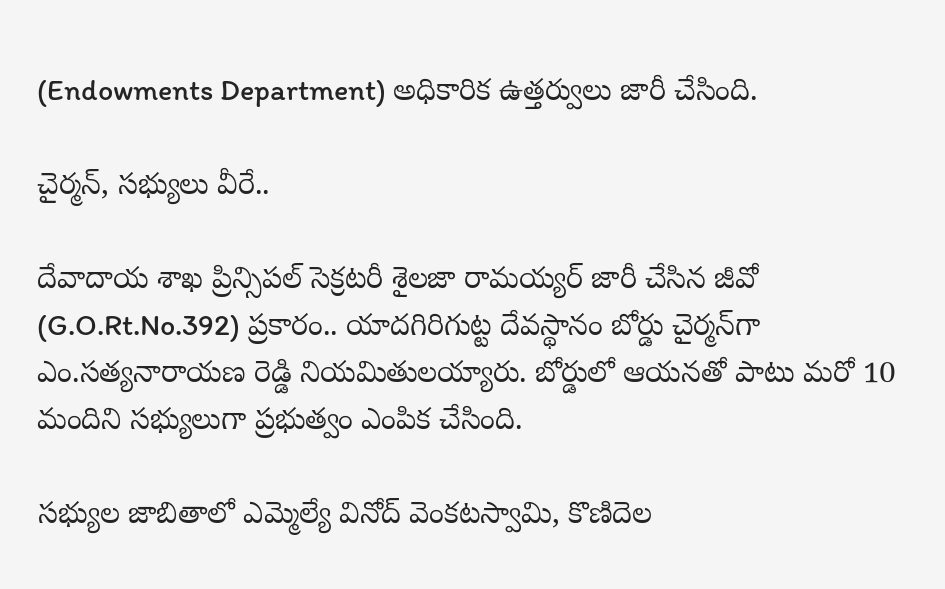(Endowments Department) అధికారిక ఉత్తర్వులు జారీ చేసింది.

చైర్మన్, సభ్యులు వీరే..

దేవాదాయ శాఖ ప్రిన్సిపల్ సెక్రటరీ శైలజా రామయ్యర్ జారీ చేసిన జీవో (G.O.Rt.No.392) ప్రకారం.. యాదగిరిగుట్ట దేవస్థానం బోర్డు చైర్మన్‌గా ఎం.సత్యనారాయణ రెడ్డి నియమితులయ్యారు. బోర్డులో ఆయనతో పాటు మరో 10 మందిని సభ్యులుగా ప్రభుత్వం ఎంపిక చేసింది.

సభ్యుల జాబితాలో ఎమ్మెల్యే వినోద్ వెంకటస్వామి, కొణిదెల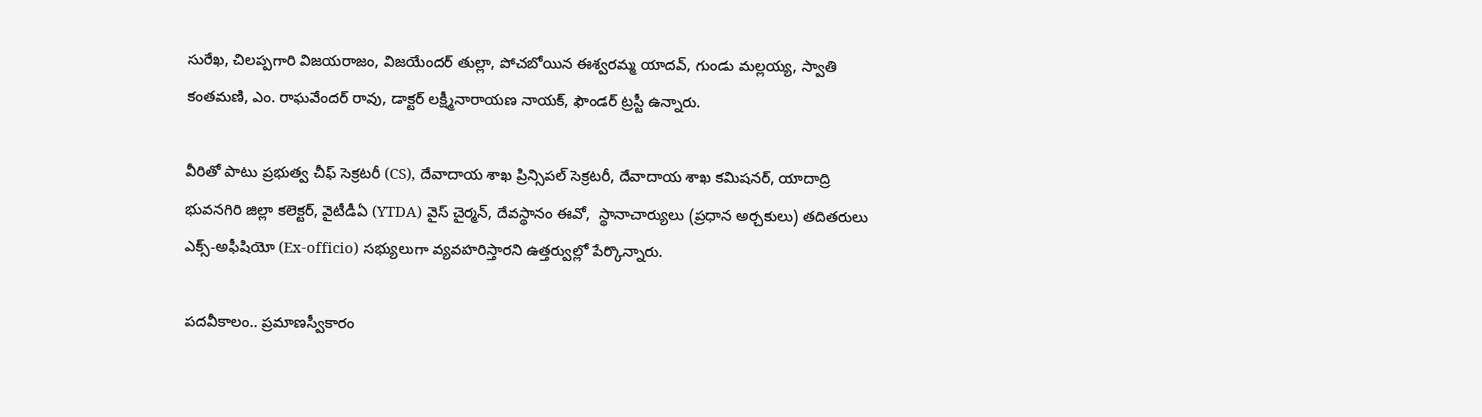సురేఖ, చిలప్పగారి విజయరాజం, విజయేందర్ తుల్లా, పోచబోయిన ఈశ్వరమ్మ యాదవ్, గుండు మల్లయ్య, స్వాతి కంతమణి, ఎం. రాఘవేందర్ రావు, డాక్టర్ లక్ష్మీనారాయణ నాయక్, ఫౌండర్ ట్రస్టీ ఉన్నారు.

వీరితో పాటు ప్రభుత్వ చీఫ్ సెక్రటరీ (CS), దేవాదాయ శాఖ ప్రిన్సిపల్ సెక్రటరీ, దేవాదాయ శాఖ కమిషనర్, యాదాద్రి భువనగిరి జిల్లా కలెక్టర్, వైటీడీఏ (YTDA) వైస్ చైర్మన్, దేవస్థానం ఈవో,  స్థానాచార్యులు (ప్రధాన అర్చకులు) తదితరులు ఎక్స్-అఫీషియో (Ex-officio) సభ్యులుగా వ్యవహరిస్తారని ఉత్తర్వుల్లో పేర్కొన్నారు.

పదవీకాలం.. ప్రమాణస్వీకారం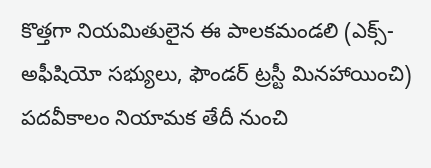కొత్తగా నియమితులైన ఈ పాలకమండలి (ఎక్స్-అఫీషియో సభ్యులు, ఫౌండర్ ట్రస్టీ మినహాయించి) పదవీకాలం నియామక తేదీ నుంచి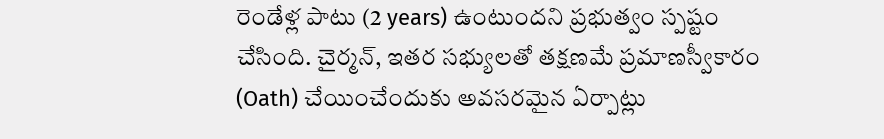రెండేళ్ల పాటు (2 years) ఉంటుందని ప్రభుత్వం స్పష్టం చేసింది. చైర్మన్, ఇతర సభ్యులతో తక్షణమే ప్రమాణస్వీకారం (Oath) చేయించేందుకు అవసరమైన ఏర్పాట్లు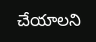చేయాలని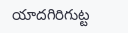యాదగిరిగుట్ట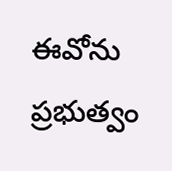ఈవోను ప్రభుత్వం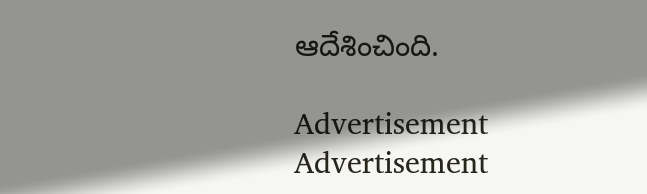ఆదేశించింది.

Advertisement
Advertisement